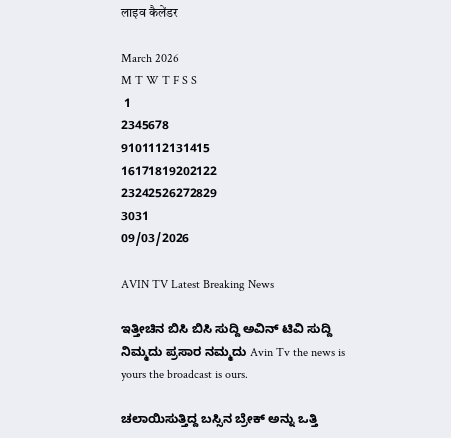लाइव कैलेंडर

March 2026
M T W T F S S
 1
2345678
9101112131415
16171819202122
23242526272829
3031
09/03/2026

AVIN TV Latest Breaking News

ಇತ್ತೀಚಿನ ಬಿಸಿ ಬಿಸಿ ಸುದ್ದಿ ಅವಿನ್ ಟಿವಿ ಸುದ್ದಿ ನಿಮ್ಮದು ಪ್ರಸಾರ ನಮ್ಮದು Avin Tv the news is yours the broadcast is ours.

ಚಲಾಯಿಸುತ್ತಿದ್ದ ಬಸ್ಸಿನ ಬ್ರೇಕ್ ಅನ್ನು ಒತ್ತಿ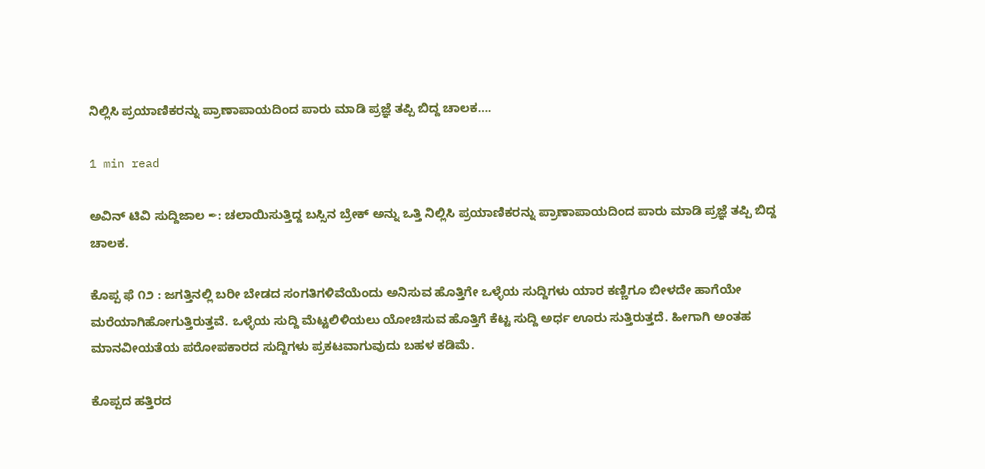ನಿಲ್ಲಿಸಿ ಪ್ರಯಾಣಿಕರನ್ನು ಪ್ರಾಣಾಪಾಯದಿಂದ ಪಾರು ಮಾಡಿ ಪ್ರಜ್ಞೆ ತಪ್ಪಿ ಬಿದ್ದ ಚಾಲಕ….

1 min read

ಅವಿನ್ ಟಿವಿ ಸುದ್ದಿಜಾಲ ✒: ಚಲಾಯಿಸುತ್ತಿದ್ದ ಬಸ್ಸಿನ ಬ್ರೇಕ್ ಅನ್ನು ಒತ್ತಿ ನಿಲ್ಲಿಸಿ ಪ್ರಯಾಣಿಕರನ್ನು ಪ್ರಾಣಾಪಾಯದಿಂದ ಪಾರು ಮಾಡಿ ಪ್ರಜ್ಞೆ ತಪ್ಪಿ ಬಿದ್ದ ಚಾಲಕ.

ಕೊಪ್ಪ ಫೆ ೧೨ : ಜಗತ್ತಿನಲ್ಲಿ ಬರೀ ಬೇಡದ ಸಂಗತಿಗಳಿವೆಯೆಂದು ಅನಿಸುವ ಹೊತ್ತಿಗೇ ಒಳ್ಳೆಯ ಸುದ್ದಿಗಳು ಯಾರ ಕಣ್ಣಿಗೂ ಬೀಳದೇ ಹಾಗೆಯೇ ಮರೆಯಾಗಿಹೋಗುತ್ತಿರುತ್ತವೆ. ಒಳ್ಳೆಯ ಸುದ್ದಿ ಮೆಟ್ಟಲಿಳಿಯಲು ಯೋಚಿಸುವ ಹೊತ್ತಿಗೆ ಕೆಟ್ಟ ಸುದ್ದಿ ಅರ್ಧ ಊರು ಸುತ್ತಿರುತ್ತದೆ. ಹೀಗಾಗಿ ಅಂತಹ ಮಾನವೀಯತೆಯ ಪರೋಪಕಾರದ ಸುದ್ದಿಗಳು ಪ್ರಕಟವಾಗುವುದು ಬಹಳ ಕಡಿಮೆ.

ಕೊಪ್ಪದ ಹತ್ತಿರದ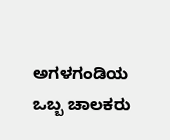ಅಗಳಗಂಡಿಯ ಒಬ್ಬ ಚಾಲಕರು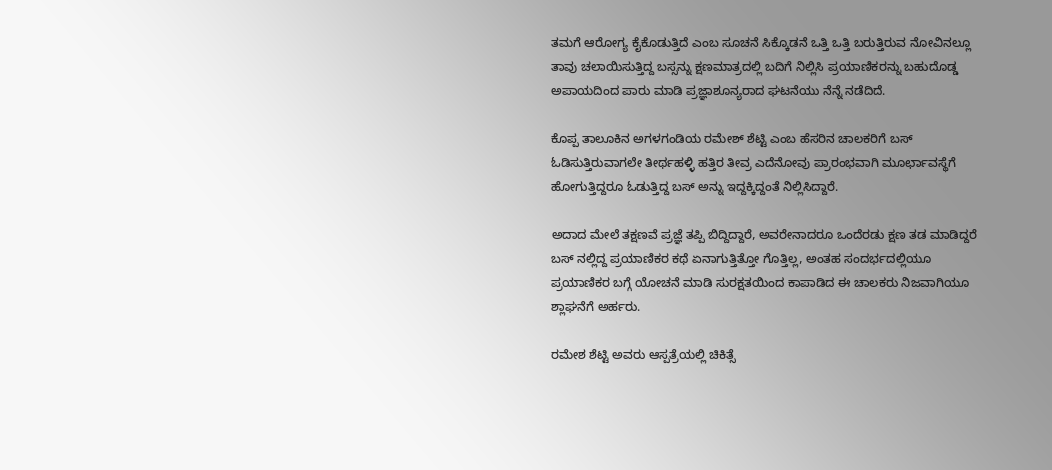ತಮಗೆ ಆರೋಗ್ಯ ಕೈಕೊಡುತ್ತಿದೆ ಎಂಬ ಸೂಚನೆ ಸಿಕ್ಕೊಡನೆ ಒತ್ತಿ ಒತ್ತಿ ಬರುತ್ತಿರುವ ನೋವಿನಲ್ಲೂ ತಾವು ಚಲಾಯಿಸುತ್ತಿದ್ದ ಬಸ್ಸನ್ನು ಕ್ಷಣಮಾತ್ರದಲ್ಲಿ ಬದಿಗೆ ನಿಲ್ಲಿಸಿ ಪ್ರಯಾಣಿಕರನ್ನು ಬಹುದೊಡ್ಡ ಅಪಾಯದಿಂದ ಪಾರು ಮಾಡಿ ಪ್ರಜ್ಞಾಶೂನ್ಯರಾದ ಘಟನೆಯು ನೆನ್ನೆ ನಡೆದಿದೆ.

ಕೊಪ್ಪ ತಾಲೂಕಿನ ಅಗಳಗಂಡಿಯ ರಮೇಶ್‌ ಶೆಟ್ಟಿ ಎಂಬ ಹೆಸರಿನ ಚಾಲಕರಿಗೆ ಬಸ್‌ ಓಡಿಸುತ್ತಿರುವಾಗಲೇ ತೀರ್ಥಹಳ್ಳಿ ಹತ್ತಿರ ತೀವ್ರ ಎದೆನೋವು ಪ್ರಾರಂಭವಾಗಿ ಮೂರ್ಛಾವಸ್ಥೆಗೆ ಹೋಗುತ್ತಿದ್ದರೂ ಓಡುತ್ತಿದ್ದ ಬಸ್‌ ಅನ್ನು ಇದ್ದಕ್ಕಿದ್ದಂತೆ ನಿಲ್ಲಿಸಿದ್ದಾರೆ.

ಅದಾದ ಮೇಲೆ ತಕ್ಷಣವೆ ಪ್ರಜ್ಞೆ ತಪ್ಪಿ ಬಿದ್ದಿದ್ದಾರೆ, ಅವರೇನಾದರೂ ಒಂದೆರಡು ಕ್ಷಣ ತಡ ಮಾಡಿದ್ದರೆ ಬಸ್‌ ನಲ್ಲಿದ್ದ ಪ್ರಯಾಣಿಕರ ಕಥೆ ಏನಾಗುತ್ತಿತ್ತೋ ಗೊತ್ತಿಲ್ಲ, ಅಂತಹ ಸಂದರ್ಭದಲ್ಲಿಯೂ ಪ್ರಯಾಣಿಕರ ಬಗ್ಗೆ ಯೋಚನೆ ಮಾಡಿ ಸುರಕ್ಷತಯಿಂದ ಕಾಪಾಡಿದ ಈ ಚಾಲಕರು ನಿಜವಾಗಿಯೂ ಶ್ಲಾಘನೆಗೆ ಅರ್ಹರು.

ರಮೇಶ ಶೆಟ್ಟಿ ಅವರು ಆಸ್ಪತ್ರೆಯಲ್ಲಿ ಚಿಕಿತ್ಸೆ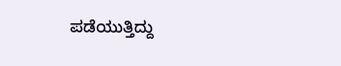ಪಡೆಯುತ್ತಿದ್ದು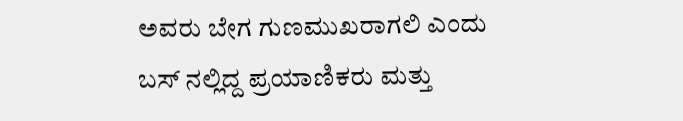ಅವರು ಬೇಗ ಗುಣಮುಖರಾಗಲಿ ಎಂದು ಬಸ್ ನಲ್ಲಿದ್ದ ಪ್ರಯಾಣಿಕರು ಮತ್ತು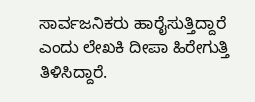ಸಾರ್ವಜನಿಕರು ಹಾರೈಸುತ್ತಿದ್ದಾರೆ ಎಂದು ಲೇಖಕಿ ದೀಪಾ ಹಿರೇಗುತ್ತಿ ತಿಳಿಸಿದ್ದಾರೆ.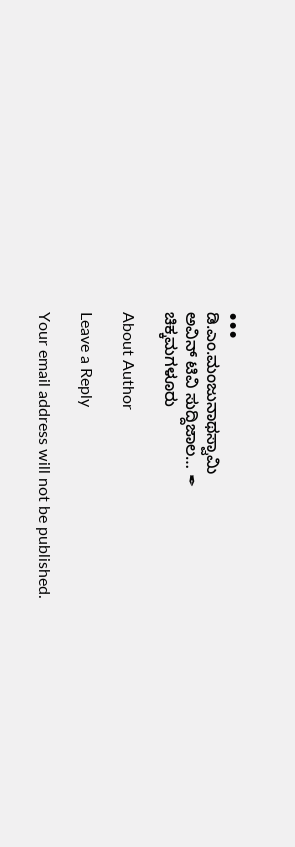•••
ಡಿ.ಎಂ.ಮಂಜುನಾಥಸ್ವಾಮಿ
ಅವಿನ್ ಟಿವಿ ಸುದ್ದಿಜಾಲ… ✒
ಚಿಕ್ಕಮಗಳೂರು

About Author

Leave a Reply

Your email address will not be published.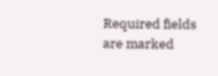Required fields are marked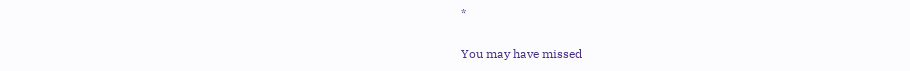*

You may have missed